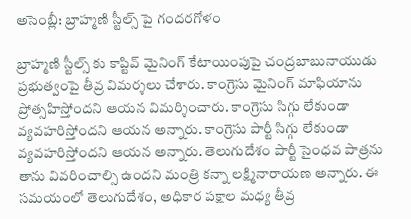అసెంబ్లీ: బ్రాహ్మణి స్టీల్స్ పై గందరగోళం

బ్రాహ్మణి స్టీల్స్ కు కాప్టివ్ మైనింగ్ కేటాయింపుపై చంద్రబాబునాయుడు ప్రభుత్వంపై తీవ్ర విమర్శలు చేశారు. కాంగ్రెసు మైనింగ్ మాఫియాను ప్రోత్సహిస్తోందని ఆయన విమర్శించారు. కాంగ్రెసు సిగ్గు లేకుండా వ్యవహరిస్తోందని ఆయన అన్నారు. కాంగ్రెసు పార్టీ సిగ్గు లేకుండా వ్యవహరిస్తోందని ఆయన అన్నారు. తెలుగుదేశం పార్టీ సైంధవ పాత్రను తాను వివరించాల్సి ఉందని మంత్రి కన్నా లక్ష్మినారాయణ అన్నారు. ఈ సమయంలో తెలుగుదేశం, అధికార పక్షాల మధ్య తీవ్ర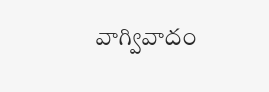వాగ్వివాదం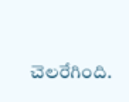చెలరేగింది.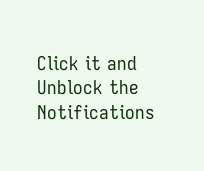Click it and Unblock the Notifications